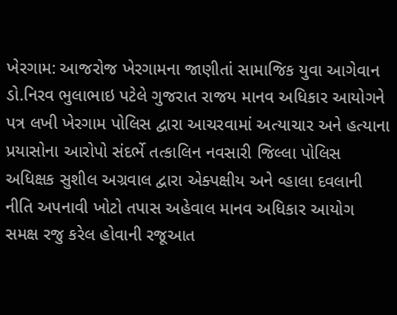ખેરગામ: આજરોજ ખેરગામના જાણીતાં સામાજિક યુવા આગેવાન ડો.નિરવ ભુલાભાઇ પટેલે ગુજરાત રાજય માનવ અધિકાર આયોગને પત્ર લખી ખેરગામ પોલિસ દ્વારા આચરવામાં અત્યાચાર અને હત્યાના પ્રયાસોના આરોપો સંદર્ભે તત્કાલિન નવસારી જિલ્લા પોલિસ અધિક્ષક સુશીલ અગ્રવાલ દ્વારા એક્પક્ષીય અને વ્હાલા દવલાની નીતિ અપનાવી ખોટો તપાસ અહેવાલ માનવ અધિકાર આયોગ સમક્ષ રજુ કરેલ હોવાની રજૂઆત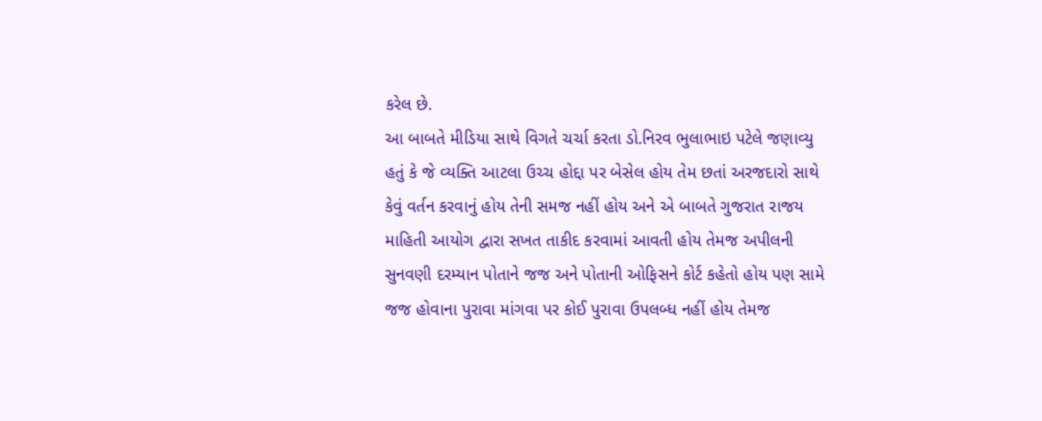કરેલ છે.
આ બાબતે મીડિયા સાથે વિગતે ચર્ચા કરતા ડો.નિરવ ભુલાભાઇ પટેલે જણાવ્યુ હતું કે જે વ્યક્તિ આટલા ઉચ્ચ હોદ્દા પર બેસેલ હોય તેમ છતાં અરજદારો સાથે કેવું વર્તન કરવાનું હોય તેની સમજ નહીં હોય અને એ બાબતે ગુજરાત રાજય માહિતી આયોગ દ્વારા સખત તાકીદ કરવામાં આવતી હોય તેમજ અપીલની સુનવણી દરમ્યાન પોતાને જજ અને પોતાની ઓફિસને કોર્ટ કહેતો હોય પણ સામે જજ હોવાના પુરાવા માંગવા પર કોઈ પુરાવા ઉપલબ્ધ નહીં હોય તેમજ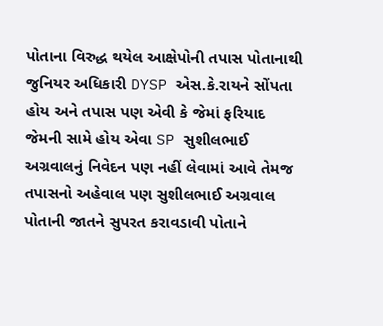પોતાના વિરુદ્ધ થયેલ આક્ષેપોની તપાસ પોતાનાથી જુનિયર અધિકારી DYSP એસ.કે.રાયને સોંપતા હોય અને તપાસ પણ એવી કે જેમાં ફરિયાદ જેમની સામે હોય એવા SP સુશીલભાઈ અગ્રવાલનું નિવેદન પણ નહીં લેવામાં આવે તેમજ તપાસનો અહેવાલ પણ સુશીલભાઈ અગ્રવાલ પોતાની જાતને સુપરત કરાવડાવી પોતાને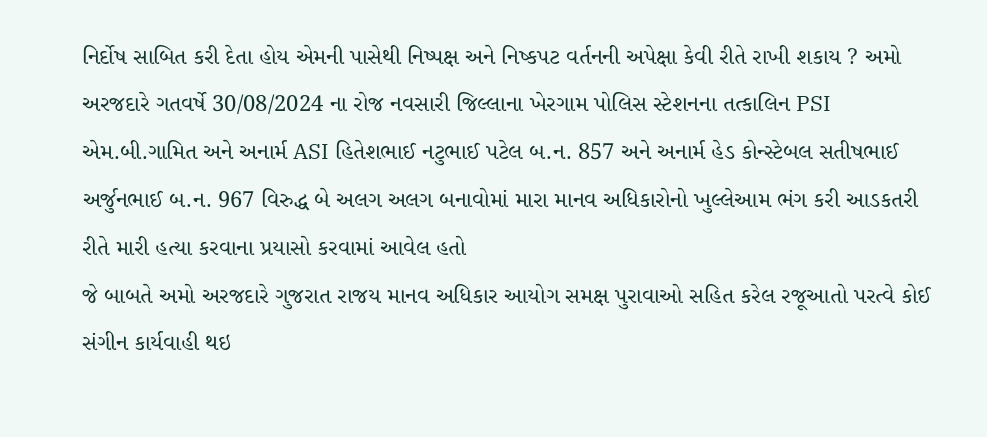નિર્દોષ સાબિત કરી દેતા હોય એમની પાસેથી નિષ્પક્ષ અને નિષ્કપટ વર્તનની અપેક્ષા કેવી રીતે રાખી શકાય ? અમો અરજદારે ગતવર્ષે 30/08/2024 ના રોજ નવસારી જિલ્લાના ખેરગામ પોલિસ સ્ટેશનના તત્કાલિન PSI એમ.બી.ગામિત અને અનાર્મ ASI હિતેશભાઈ નટુભાઈ પટેલ બ.ન. 857 અને અનાર્મ હેડ કોન્સ્ટેબલ સતીષભાઈ અર્જુનભાઈ બ.ન. 967 વિરુદ્ધ બે અલગ અલગ બનાવોમાં મારા માનવ અધિકારોનો ખુલ્લેઆમ ભંગ કરી આડકતરી રીતે મારી હત્યા કરવાના પ્રયાસો કરવામાં આવેલ હતો
જે બાબતે અમો અરજદારે ગુજરાત રાજય માનવ અધિકાર આયોગ સમક્ષ પુરાવાઓ સહિત કરેલ રજૂઆતો પરત્વે કોઈ સંગીન કાર્યવાહી થઇ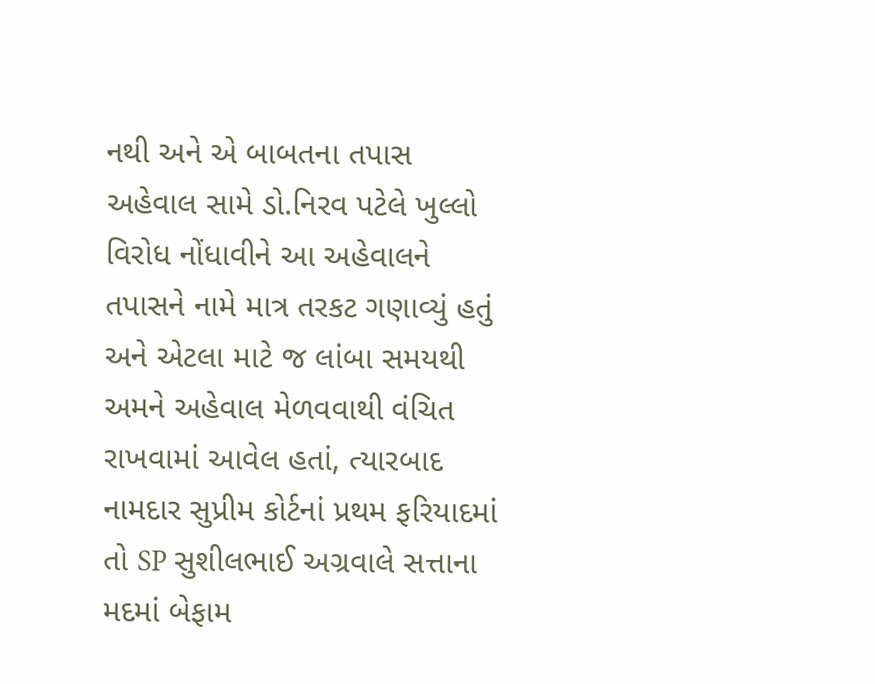નથી અને એ બાબતના તપાસ અહેવાલ સામે ડો.નિરવ પટેલે ખુલ્લો વિરોધ નોંધાવીને આ અહેવાલને તપાસને નામે માત્ર તરકટ ગણાવ્યું હતું અને એટલા માટે જ લાંબા સમયથી અમને અહેવાલ મેળવવાથી વંચિત રાખવામાં આવેલ હતાં, ત્યારબાદ નામદાર સુપ્રીમ કોર્ટનાં પ્રથમ ફરિયાદમાં તો SP સુશીલભાઈ અગ્રવાલે સત્તાના મદમાં બેફામ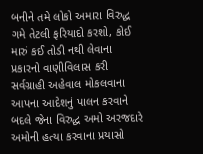બનીને તમે લોકો અમારા વિરુદ્ધ ગમે તેટલી ફરિયાદો કરશો, કોઈ મારું કઈ તોડી નથી લેવાના પ્રકારનો વાણીવિલાસ કરી સર્વગ્રાહી અહેવાલ મોકલવાના આપના આદેશનું પાલન કરવાને બદલે જેના વિરુદ્ધ અમો અરજદારે અમોની હત્યા કરવાના પ્રયાસો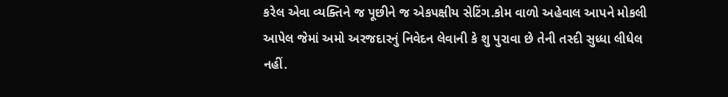કરેલ એવા વ્યક્તિને જ પૂછીને જ એકપક્ષીય સેટિંગ.કોમ વાળો અહેવાલ આપને મોકલી આપેલ જેમાં અમો અરજદારનું નિવેદન લેવાની કે શુ પુરાવા છે તેની તસ્દી સુધ્ધા લીધેલ નહીં.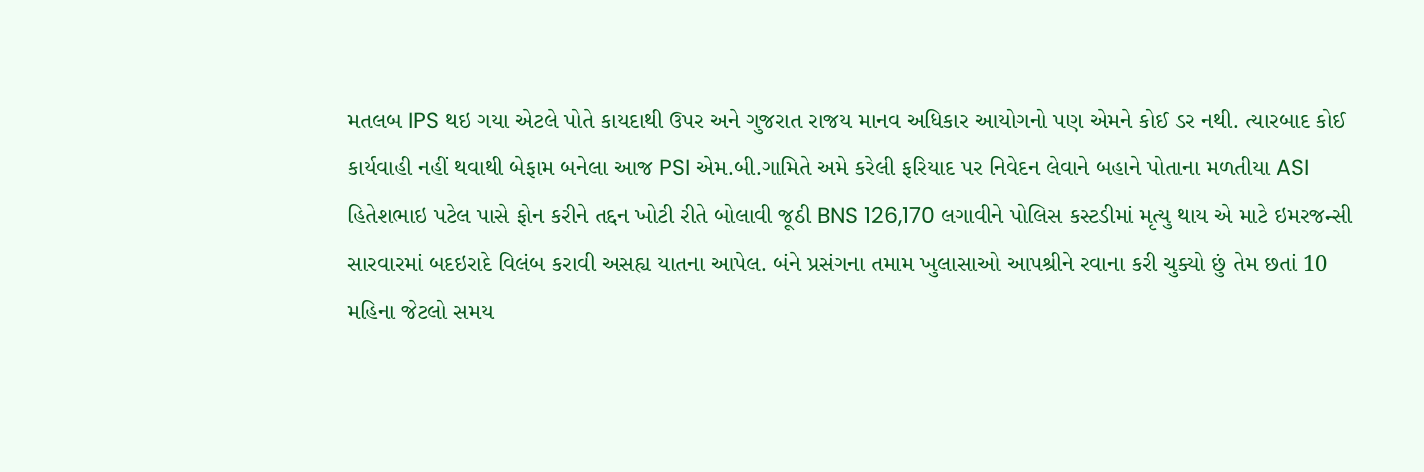મતલબ IPS થઇ ગયા એટલે પોતે કાયદાથી ઉપર અને ગુજરાત રાજય માનવ અધિકાર આયોગનો પણ એમને કોઈ ડર નથી. ત્યારબાદ કોઈ કાર્યવાહી નહીં થવાથી બેફામ બનેલા આજ PSI એમ.બી.ગામિતે અમે કરેલી ફરિયાદ પર નિવેદન લેવાને બહાને પોતાના મળતીયા ASI હિતેશભાઇ પટેલ પાસે ફોન કરીને તદ્દન ખોટી રીતે બોલાવી જૂઠી BNS 126,170 લગાવીને પોલિસ કસ્ટડીમાં મૃત્યુ થાય એ માટે ઇમરજન્સી સારવારમાં બદઇરાદે વિલંબ કરાવી અસહ્ય યાતના આપેલ. બંને પ્રસંગના તમામ ખુલાસાઓ આપશ્રીને રવાના કરી ચુક્યો છું તેમ છતાં 10 મહિના જેટલો સમય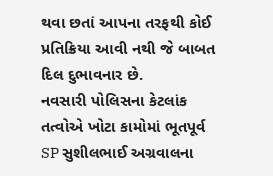થવા છતાં આપના તરફથી કોઈ પ્રતિક્રિયા આવી નથી જે બાબત દિલ દુભાવનાર છે.
નવસારી પોલિસના કેટલાંક તત્વોએ ખોટા કામોમાં ભૂતપૂર્વ SP સુશીલભાઈ અગ્રવાલના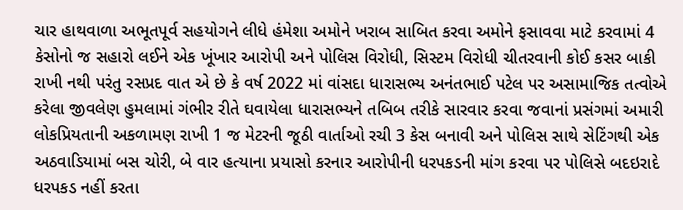ચાર હાથવાળા અભૂતપૂર્વ સહયોગને લીધે હંમેશા અમોને ખરાબ સાબિત કરવા અમોને ફસાવવા માટે કરવામાં 4 કેસોનો જ સહારો લઈને એક ખૂંખાર આરોપી અને પોલિસ વિરોધી, સિસ્ટમ વિરોધી ચીતરવાની કોઈ કસર બાકી રાખી નથી પરંતુ રસપ્રદ વાત એ છે કે વર્ષ 2022 માં વાંસદા ધારાસભ્ય અનંતભાઈ પટેલ પર અસામાજિક તત્વોએ કરેલા જીવલેણ હુમલામાં ગંભીર રીતે ઘવાયેલા ધારાસભ્યને તબિબ તરીકે સારવાર કરવા જવાનાં પ્રસંગમાં અમારી લોકપ્રિયતાની અકળામણ રાખી 1 જ મેટરની જૂઠી વાર્તાઓ રચી 3 કેસ બનાવી અને પોલિસ સાથે સેટિંગથી એક અઠવાડિયામાં બસ ચોરી, બે વાર હત્યાના પ્રયાસો કરનાર આરોપીની ધરપકડની માંગ કરવા પર પોલિસે બદઇરાદે ધરપકડ નહીં કરતા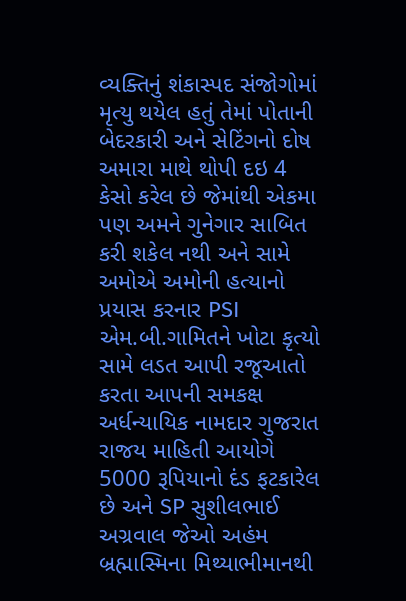વ્યક્તિનું શંકાસ્પદ સંજોગોમાં મૃત્યુ થયેલ હતું તેમાં પોતાની બેદરકારી અને સેટિંગનો દોષ અમારા માથે થોપી દઇ 4 કેસો કરેલ છે જેમાંથી એકમા પણ અમને ગુનેગાર સાબિત કરી શકેલ નથી અને સામે અમોએ અમોની હત્યાનો પ્રયાસ કરનાર PSI એમ.બી.ગામિતને ખોટા કૃત્યો સામે લડત આપી રજૂઆતો કરતા આપની સમકક્ષ અર્ધન્યાયિક નામદાર ગુજરાત રાજય માહિતી આયોગે 5000 રૂપિયાનો દંડ ફટકારેલ છે અને SP સુશીલભાઈ અગ્રવાલ જેઓ અહંમ બ્રહ્માસ્મિના મિથ્યાભીમાનથી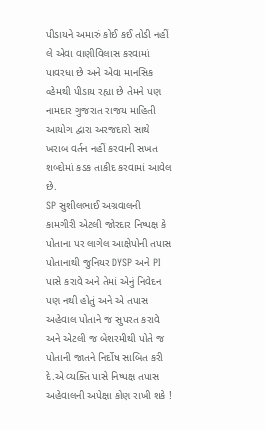પીડાયને અમારું કોઈ કઈ તોડી નહીં લે એવા વાણીવિલાસ કરવામાં પાવરધા છે અને એવા માનસિક વ્હેમથી પીડાય રહ્યા છે તેમને પણ નામદાર ગુજરાત રાજય માહિતી આયોગ દ્વારા અરજદારો સાથે ખરાબ વર્તન નહીં કરવાની સખત શબ્દોમાં કડક તાકીદ કરવામાં આવેલ છે.
SP સુશીલભાઈ અગ્રવાલની કામગીરી એટલી જોરદાર નિષ્પક્ષ કે પોતાના પર લાગેલ આક્ષેપોની તપાસ પોતાનાથી જુનિયર DYSP અને PI પાસે કરાવે અને તેમાં એનું નિવેદન પણ નથી હોતું અને એ તપાસ અહેવાલ પોતાને જ સુપરત કરાવે અને એટલી જ બેશરમીથી પોતે જ પોતાની જાતને નિર્દોષ સાબિત કરી દે.એ વ્યક્તિ પાસે નિષ્પક્ષ તપાસ અહેવાલની અપેક્ષા કોણ રાખી શકે !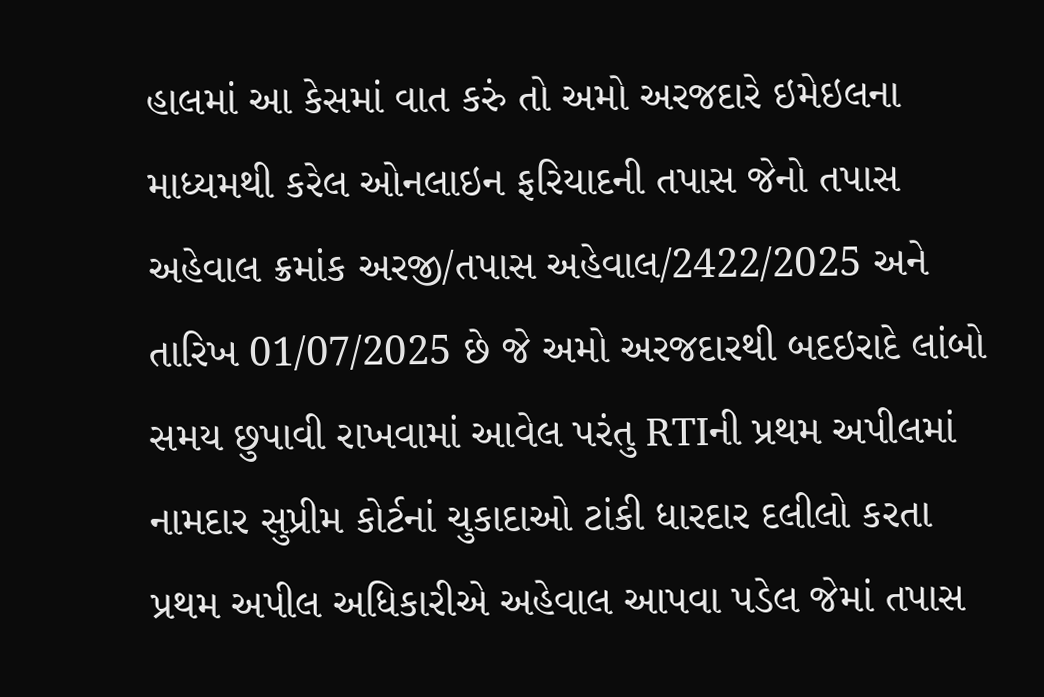હાલમાં આ કેસમાં વાત કરું તો અમો અરજદારે ઇમેઇલના માધ્યમથી કરેલ ઓનલાઇન ફરિયાદની તપાસ જેનો તપાસ અહેવાલ ક્રમાંક અરજી/તપાસ અહેવાલ/2422/2025 અને તારિખ 01/07/2025 છે જે અમો અરજદારથી બદઇરાદે લાંબો સમય છુપાવી રાખવામાં આવેલ પરંતુ RTIની પ્રથમ અપીલમાં નામદાર સુપ્રીમ કોર્ટનાં ચુકાદાઓ ટાંકી ધારદાર દલીલો કરતા પ્રથમ અપીલ અધિકારીએ અહેવાલ આપવા પડેલ જેમાં તપાસ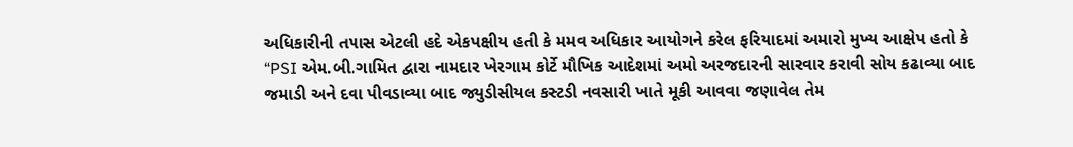અધિકારીની તપાસ એટલી હદે એકપક્ષીય હતી કે મમવ અધિકાર આયોગને કરેલ ફરિયાદમાં અમારો મુખ્ય આક્ષેપ હતો કે “PSI એમ.બી.ગામિત દ્વારા નામદાર ખેરગામ કોર્ટે મૌખિક આદેશમાં અમો અરજદારની સારવાર કરાવી સોય કઢાવ્યા બાદ જમાડી અને દવા પીવડાવ્યા બાદ જ્યુડીસીયલ કસ્ટડી નવસારી ખાતે મૂકી આવવા જણાવેલ તેમ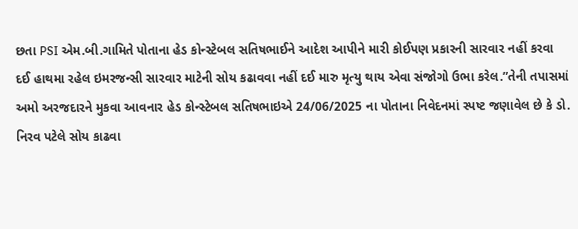છતા PSI એમ.બી.ગામિતે પોતાના હેડ કોન્સ્ટેબલ સતિષભાઈને આદેશ આપીને મારી કોઈપણ પ્રકારની સારવાર નહીં કરવા દઈ હાથમા રહેલ ઇમરજન્સી સારવાર માટેની સોય કઢાવવા નહીં દઈ મારુ મૃત્યુ થાય એવા સંજોગો ઉભા કરેલ.”તેની તપાસમાં અમો અરજદારને મુકવા આવનાર હેડ કોન્સ્ટેબલ સતિષભાઇએ 24/06/2025 ના પોતાના નિવેદનમાં સ્પષ્ટ જણાવેલ છે કે ડો. નિરવ પટેલે સોય કાઢવા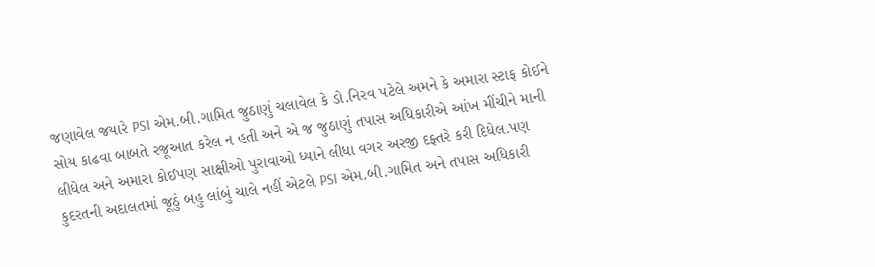જણાવેલ જયારે PSI એમ.બી.ગામિત જુઠાણું ચલાવેલ કે ડો.નિરવ પટેલે અમને કે અમારા સ્ટાફ કોઈને સોય કાઢવા બાબતે રજૂઆત કરેલ ન હતી અને એ જ જુઠાણું તપાસ અધિકારીએ આંખ મીંચીને માની લીધેલ અને અમારા કોઈપણ સાક્ષીઓ પુરાવાઓ ધ્યાને લીધા વગર અરજી દફ્તરે કરી દિધેલ.પણ કુદરતની અદાલતમાં જૂઠું બહુ લાંબું ચાલે નહીં એટલે PSI એમ.બી.ગામિત અને તપાસ અધિકારી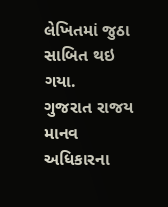લેખિતમાં જુઠા સાબિત થઇ ગયા.
ગુજરાત રાજય માનવ અધિકારના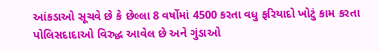આંકડાઓ સૂચવે છે કે છેલ્લા 8 વર્ષોમાં 4500 કરતા વધુ ફરિયાદો ખોટું કામ કરતા પોલિસદાદાઓ વિરુદ્ધ આવેલ છે અને ગુંડાઓ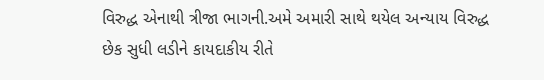વિરુદ્ધ એનાથી ત્રીજા ભાગની.અમે અમારી સાથે થયેલ અન્યાય વિરુદ્ધ છેક સુધી લડીને કાયદાકીય રીતે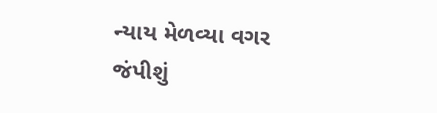ન્યાય મેળવ્યા વગર જંપીશું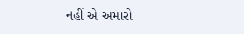નહીં એ અમારો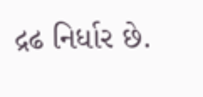દ્રઢ નિર્ધાર છે.